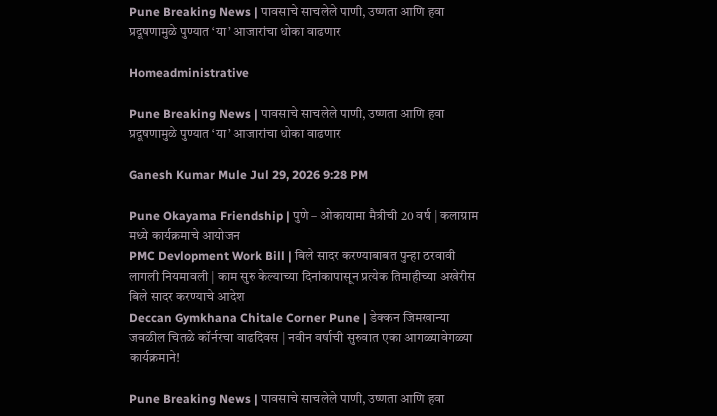Pune Breaking News | पावसाचे साचलेले पाणी, उष्णता आणि हवा प्रदूषणामुळे पुण्यात ‘या’ आजारांचा धोका वाढणार

Homeadministrative

Pune Breaking News | पावसाचे साचलेले पाणी, उष्णता आणि हवा प्रदूषणामुळे पुण्यात ‘या’ आजारांचा धोका वाढणार

Ganesh Kumar Mule Jul 29, 2026 9:28 PM

Pune Okayama Friendship | पुणे – ओकायामा मैत्रीची 20 वर्ष | कलाग्राम मध्ये कार्यक्रमाचे आयोजन
PMC Devlopment Work Bill | बिले सादर करण्याबाबत पुन्हा ठरवावी लागली नियमावली | काम सुरु केल्याच्या दिनांकापासून प्रत्येक तिमाहीच्या अखेरीस बिले सादर करण्याचे आदेश
Deccan Gymkhana Chitale Corner Pune | डेक्कन जिमखान्या जवळील चितळे कॉर्नरचा वाढदिवस | नवीन वर्षाची सुरुवात एका आगळ्यावेगळ्या कार्यक्रमाने!

Pune Breaking News | पावसाचे साचलेले पाणी, उष्णता आणि हवा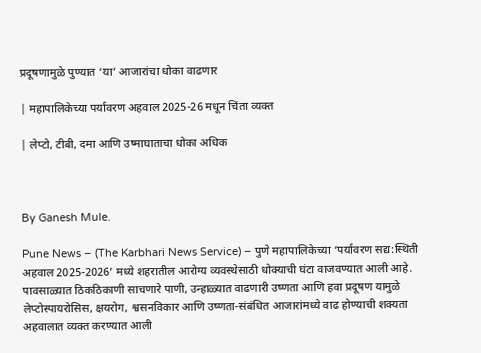प्रदूषणामुळे पुण्यात ‘या’ आजारांचा धोका वाढणार

| महापालिकेच्या पर्यावरण अहवाल 2025-26 मधून चिंता व्यक्त

| लेप्टो, टीबी, दमा आणि उष्माघाताचा धोका अधिक



By Ganesh Mule.

Pune News – (The Karbhari News Service) – पुणे महापालिकेच्या ‘पर्यावरण सद्य:स्थिती अहवाल 2025-2026’ मध्ये शहरातील आरोग्य व्यवस्थेसाठी धोक्याची घंटा वाजवण्यात आली आहे. पावसाळ्यात ठिकठिकाणी साचणारे पाणी, उन्हाळ्यात वाढणारी उष्णता आणि हवा प्रदूषण यामुळे लेप्टोस्पायरोसिस, क्षयरोग, श्वसनविकार आणि उष्णता-संबंधित आजारांमध्ये वाढ होण्याची शक्यता अहवालात व्यक्त करण्यात आली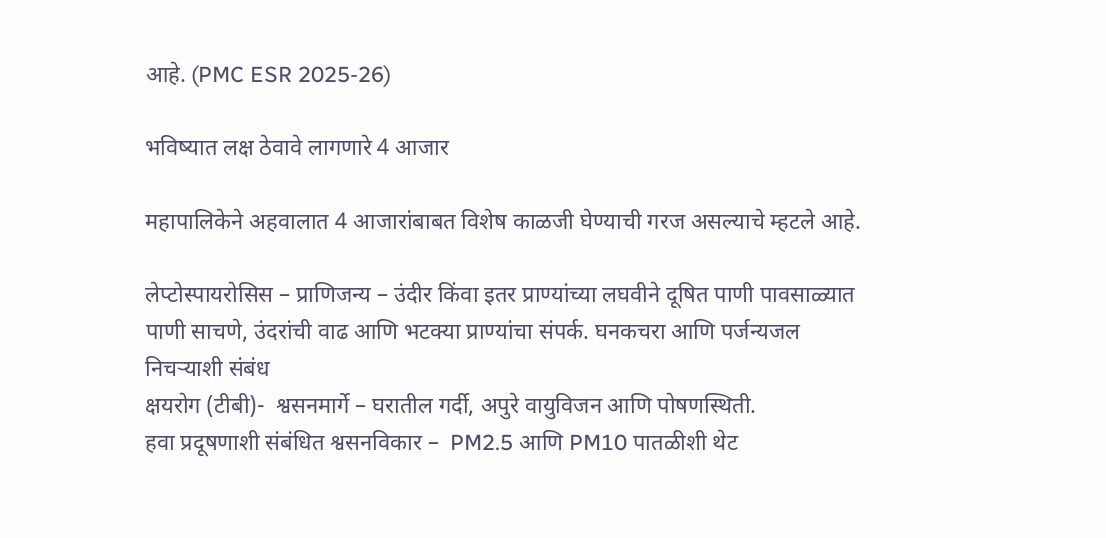आहे. (PMC ESR 2025-26)

भविष्यात लक्ष ठेवावे लागणारे 4 आजार

महापालिकेने अहवालात 4 आजारांबाबत विशेष काळजी घेण्याची गरज असल्याचे म्हटले आहे.

लेप्टोस्पायरोसिस – प्राणिजन्य – उंदीर किंवा इतर प्राण्यांच्या लघवीने दूषित पाणी पावसाळ्यात पाणी साचणे, उंदरांची वाढ आणि भटक्या प्राण्यांचा संपर्क. घनकचरा आणि पर्जन्यजल निचऱ्याशी संबंध
क्षयरोग (टीबी)-  श्वसनमार्गे – घरातील गर्दी, अपुरे वायुविजन आणि पोषणस्थिती.
हवा प्रदूषणाशी संबंधित श्वसनविकार –  PM2.5 आणि PM10 पातळीशी थेट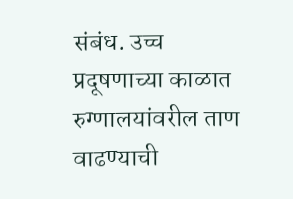संबंध. उच्च प्रदूषणाच्या काळात रुग्णालयांवरील ताण वाढण्याची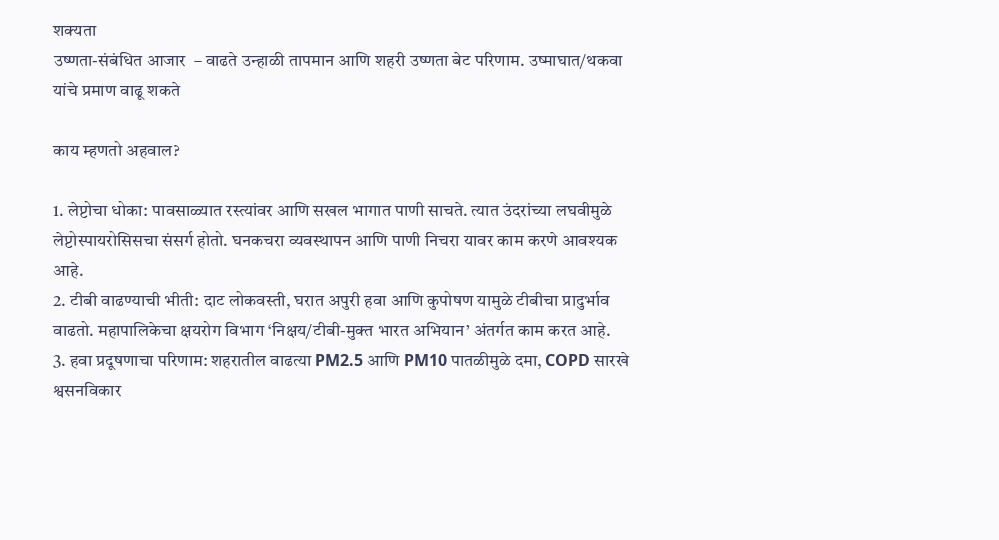शक्यता
उष्णता-संबंधित आजार  – वाढते उन्हाळी तापमान आणि शहरी उष्णता बेट परिणाम. उष्माघात/थकवा यांचे प्रमाण वाढू शकते

काय म्हणतो अहवाल?

1. लेप्टोचा धोका: पावसाळ्यात रस्त्यांवर आणि सखल भागात पाणी साचते. त्यात उंदरांच्या लघवीमुळे लेप्टोस्पायरोसिसचा संसर्ग होतो. घनकचरा व्यवस्थापन आणि पाणी निचरा यावर काम करणे आवश्यक आहे.
2. टीबी वाढण्याची भीती: दाट लोकवस्ती, घरात अपुरी हवा आणि कुपोषण यामुळे टीबीचा प्रादुर्भाव वाढतो. महापालिकेचा क्षयरोग विभाग ‘निक्षय/टीबी-मुक्त भारत अभियान’ अंतर्गत काम करत आहे.
3. हवा प्रदूषणाचा परिणाम: शहरातील वाढत्या PM2.5 आणि PM10 पातळीमुळे दमा, COPD सारखे श्वसनविकार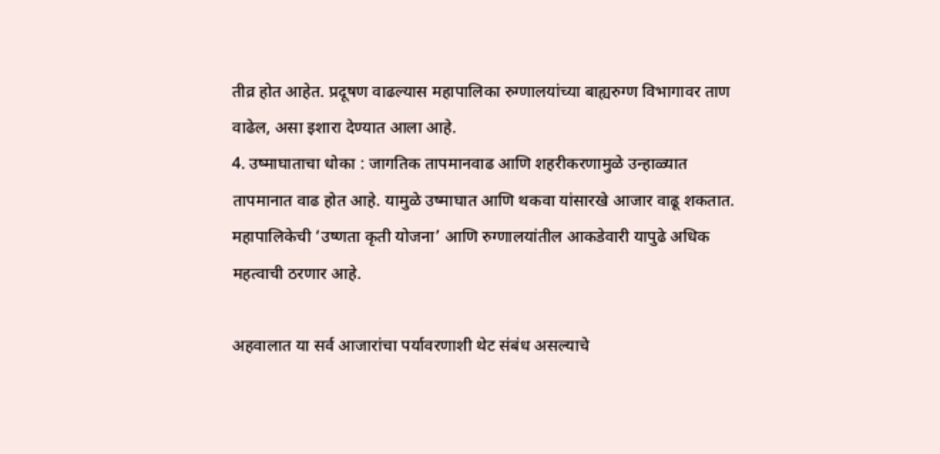तीव्र होत आहेत. प्रदूषण वाढल्यास महापालिका रुग्णालयांच्या बाह्यरुग्ण विभागावर ताण वाढेल, असा इशारा देण्यात आला आहे.
4. उष्माघाताचा धोका : जागतिक तापमानवाढ आणि शहरीकरणामुळे उन्हाळ्यात तापमानात वाढ होत आहे. यामुळे उष्माघात आणि थकवा यांसारखे आजार वाढू शकतात. महापालिकेची ‘उष्णता कृती योजना’ आणि रुग्णालयांतील आकडेवारी यापुढे अधिक महत्वाची ठरणार आहे.

अहवालात या सर्व आजारांचा पर्यावरणाशी थेट संबंध असल्याचे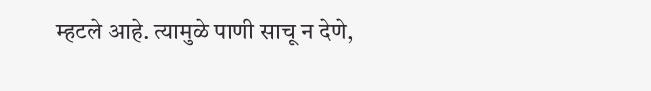म्हटले आहे. त्यामुळे पाणी साचू न देणे,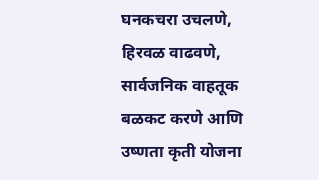घनकचरा उचलणे, हिरवळ वाढवणे, सार्वजनिक वाहतूक बळकट करणे आणि उष्णता कृती योजना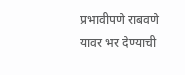प्रभावीपणे राबवणे यावर भर देण्याची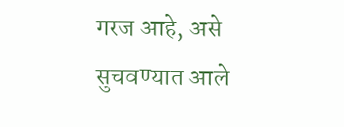गरज आहे, असे सुचवण्यात आले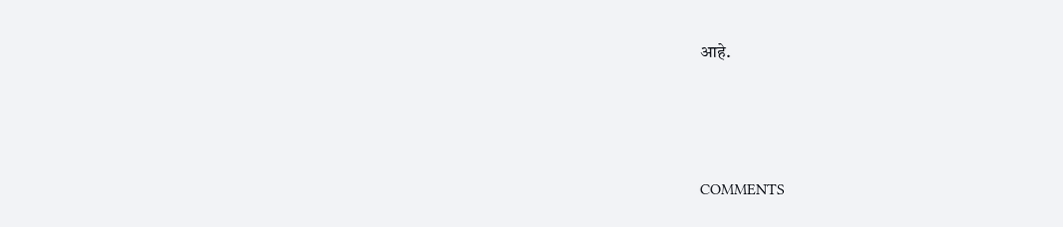आहे.



COMMENTS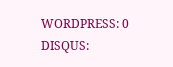WORDPRESS: 0
DISQUS: